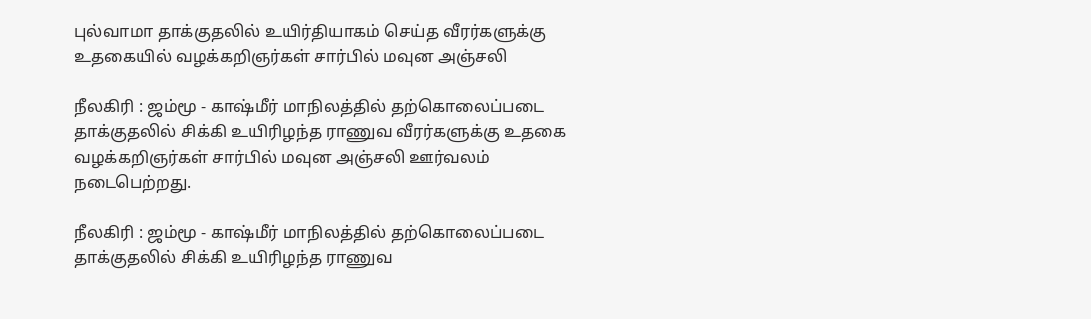புல்வாமா தாக்குதலில் உயிர்தியாகம் செய்த வீரர்களுக்கு உதகையில் வழக்கறிஞர்கள் சார்பில் மவுன அஞ்சலி

நீலகிரி : ஜம்மூ - காஷ்மீர் மாநிலத்தில் தற்கொலைப்படை தாக்குதலில் சிக்கி உயிரிழந்த ராணுவ வீரர்களுக்கு உதகை வழக்கறிஞர்கள் சார்பில் மவுன அஞ்சலி ஊர்வலம் நடைபெற்றது.

நீலகிரி : ஜம்மூ - காஷ்மீர் மாநிலத்தில் தற்கொலைப்படை தாக்குதலில் சிக்கி உயிரிழந்த ராணுவ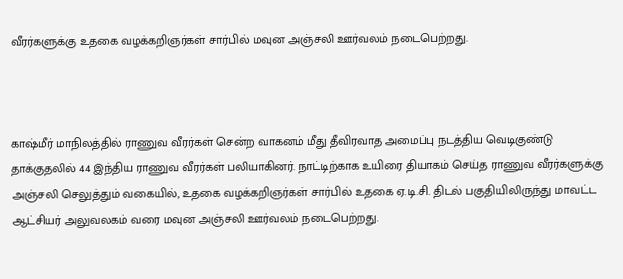வீரர்களுக்கு உதகை வழக்கறிஞர்கள் சார்பில் மவுன அஞ்சலி ஊர்வலம் நடைபெற்றது.



காஷ்மீர் மாநிலத்தில் ராணுவ வீரர்கள் சென்ற வாகனம் மீது தீவிரவாத அமைப்பு நடத்திய வெடிகுண்டு தாக்குதலில் 44 இந்திய ராணுவ வீரர்கள் பலியாகினர். நாட்டிற்காக உயிரை தியாகம் செய்த ராணுவ வீரர்களுக்கு அஞ்சலி செலுத்தும் வகையில், உதகை வழக்கறிஞர்கள் சார்பில் உதகை ஏ.டி.சி. திடல் பகுதியிலிருந்து மாவட்ட ஆட்சியர் அலுவலகம் வரை மவுன அஞ்சலி ஊர்வலம் நடைபெற்றது.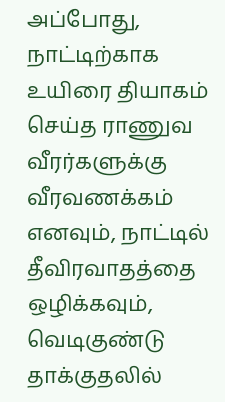அப்போது, நாட்டிற்காக உயிரை தியாகம் செய்த ராணுவ வீரர்களுக்கு வீரவணக்கம் எனவும், நாட்டில் தீவிரவாதத்தை ஒழிக்கவும், வெடிகுண்டு தாக்குதலில்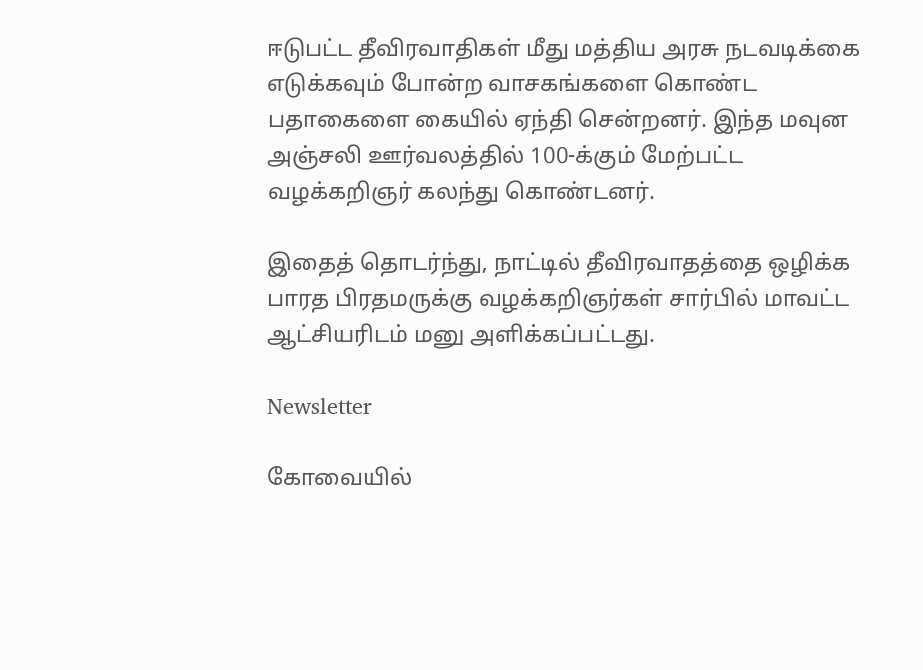ஈடுபட்ட தீவிரவாதிகள் மீது மத்திய அரசு நடவடிக்கை எடுக்கவும் போன்ற வாசகங்களை கொண்ட பதாகைளை கையில் ஏந்தி சென்றனர். இந்த மவுன அஞ்சலி ஊர்வலத்தில் 100-க்கும் மேற்பட்ட வழக்கறிஞர் கலந்து கொண்டனர்.

இதைத் தொடர்ந்து, நாட்டில் தீவிரவாதத்தை ஒழிக்க பாரத பிரதமருக்கு வழக்கறிஞர்கள் சார்பில் மாவட்ட ஆட்சியரிடம் மனு அளிக்கப்பட்டது.

Newsletter

கோவையில்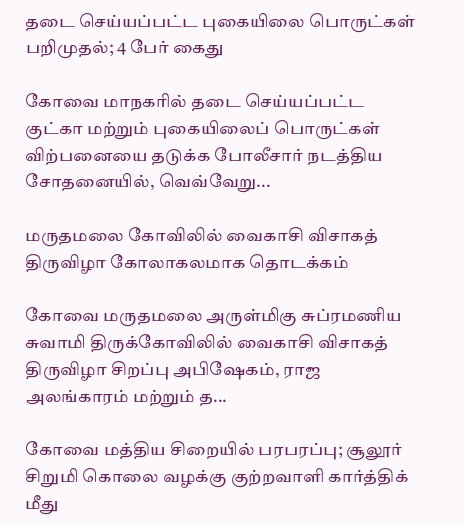தடை செய்யப்பட்ட புகையிலை பொருட்கள் பறிமுதல்; 4 பேர் கைது

கோவை மாநகரில் தடை செய்யப்பட்ட குட்கா மற்றும் புகையிலைப் பொருட்கள் விற்பனையை தடுக்க போலீசார் நடத்திய சோதனையில், வெவ்வேறு...

மருதமலை கோவிலில் வைகாசி விசாகத் திருவிழா கோலாகலமாக தொடக்கம்

கோவை மருதமலை அருள்மிகு சுப்ரமணிய சுவாமி திருக்கோவிலில் வைகாசி விசாகத் திருவிழா சிறப்பு அபிஷேகம், ராஜ அலங்காரம் மற்றும் த...

கோவை மத்திய சிறையில் பரபரப்பு; சூலூர் சிறுமி கொலை வழக்கு குற்றவாளி கார்த்திக் மீது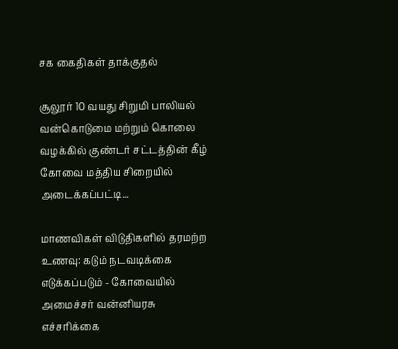சக கைதிகள் தாக்குதல்

சூலூர் 10 வயது சிறுமி பாலியல் வன்கொடுமை மற்றும் கொலை வழக்கில் குண்டர் சட்டத்தின் கீழ் கோவை மத்திய சிறையில் அடைக்கப்பட்டி...

மாணவிகள் விடுதிகளில் தரமற்ற உணவு: கடும் நடவடிக்கை எடுக்கப்படும் - கோவையில் அமைச்சர் வன்னியரசு எச்சரிக்கை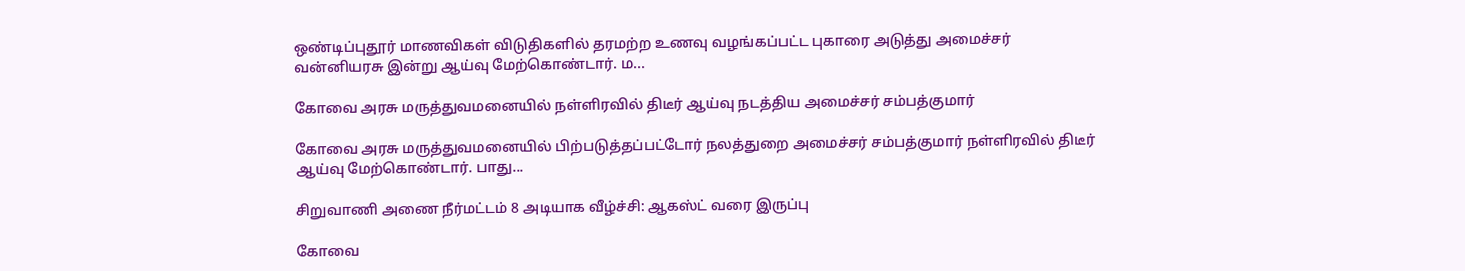ஒண்டிப்புதூர் மாணவிகள் விடுதிகளில் தரமற்ற உணவு வழங்கப்பட்ட புகாரை அடுத்து அமைச்சர் வன்னியரசு இன்று ஆய்வு மேற்கொண்டார். ம...

கோவை அரசு மருத்துவமனையில் நள்ளிரவில் திடீர் ஆய்வு நடத்திய அமைச்சர் சம்பத்குமார்

கோவை அரசு மருத்துவமனையில் பிற்படுத்தப்பட்டோர் நலத்துறை அமைச்சர் சம்பத்குமார் நள்ளிரவில் திடீர் ஆய்வு மேற்கொண்டார். பாது...

சிறுவாணி அணை நீர்மட்டம் 8 அடியாக வீழ்ச்சி: ஆகஸ்ட் வரை இருப்பு

கோவை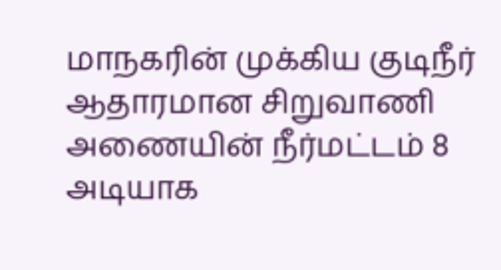மாநகரின் முக்கிய குடிநீர் ஆதாரமான சிறுவாணி அணையின் நீர்மட்டம் 8 அடியாக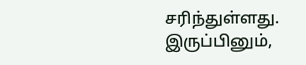சரிந்துள்ளது. இருப்பினும்,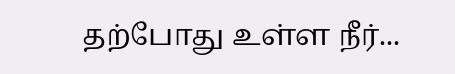தற்போது உள்ள நீர்...